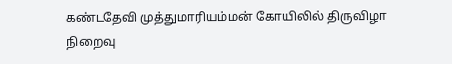கண்டதேவி முத்துமாரியம்மன் கோயிலில் திருவிழா நிறைவு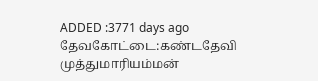ADDED :3771 days ago
தேவகோட்டை:கண்டதேவி முத்துமாரியம்மன்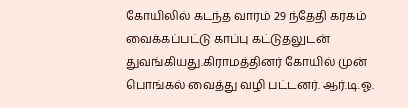கோயிலில் கடந்த வாரம் 29 ந்தேதி கரகம் வைக்கப்பட்டு காப்பு கட்டுதலுடன் துவங்கியது.கிராமத்தினர் கோயில் முன் பொங்கல் வைத்து வழி பட்டனர். ஆர்.டி.ஓ.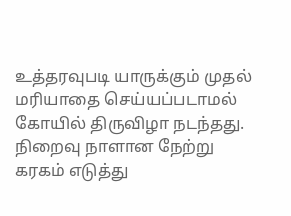உத்தரவுபடி யாருக்கும் முதல் மரியாதை செய்யப்படாமல் கோயில் திருவிழா நடந்தது. நிறைவு நாளான நேற்று கரகம் எடுத்து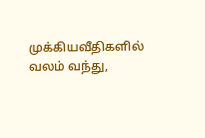முக்கியவீதிகளில் வலம் வந்து,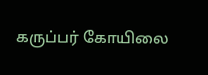கருப்பர் கோயிலை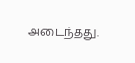அடைந்தது.